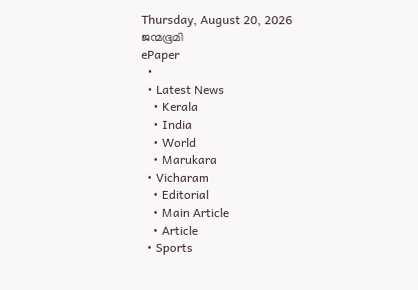Thursday, August 20, 2026
ജന്മഭൂമി
ePaper
  •
  • Latest News
    • Kerala
    • India
    • World
    • Marukara
  • Vicharam
    • Editorial
    • Main Article
    • Article
  • Sports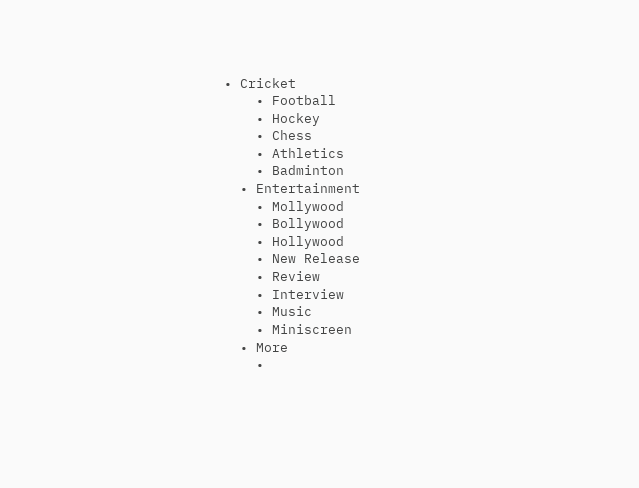• Cricket
    • Football
    • Hockey
    • Chess
    • Athletics
    • Badminton
  • Entertainment
    • Mollywood
    • Bollywood
    • Hollywood
    • New Release
    • Review
    • Interview
    • Music
    • Miniscreen
  • More
    •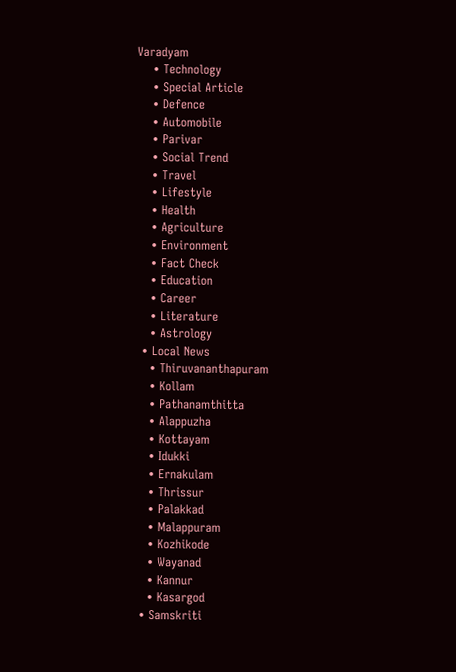Varadyam
    • Technology
    • Special Article
    • Defence
    • Automobile
    • Parivar
    • Social Trend
    • Travel
    • Lifestyle
    • Health
    • Agriculture
    • Environment
    • Fact Check
    • Education
    • Career
    • Literature
    • Astrology
  • Local News
    • Thiruvananthapuram
    • Kollam
    • Pathanamthitta
    • Alappuzha
    • Kottayam
    • Idukki
    • Ernakulam
    • Thrissur
    • Palakkad
    • Malappuram
    • Kozhikode
    • Wayanad
    • Kannur
    • Kasargod
  • Samskriti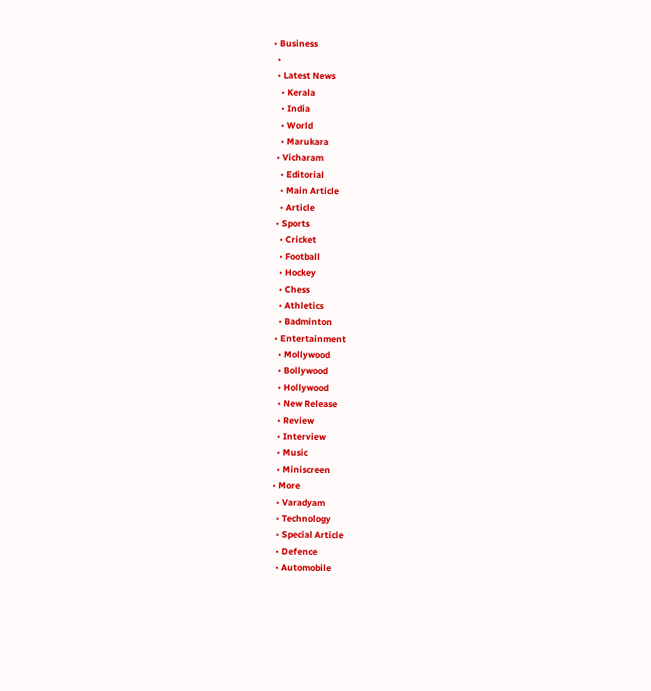• Business
  •
  • Latest News
    • Kerala
    • India
    • World
    • Marukara
  • Vicharam
    • Editorial
    • Main Article
    • Article
  • Sports
    • Cricket
    • Football
    • Hockey
    • Chess
    • Athletics
    • Badminton
  • Entertainment
    • Mollywood
    • Bollywood
    • Hollywood
    • New Release
    • Review
    • Interview
    • Music
    • Miniscreen
  • More
    • Varadyam
    • Technology
    • Special Article
    • Defence
    • Automobile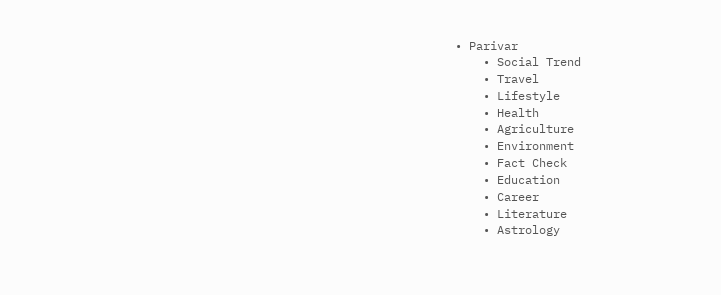• Parivar
    • Social Trend
    • Travel
    • Lifestyle
    • Health
    • Agriculture
    • Environment
    • Fact Check
    • Education
    • Career
    • Literature
    • Astrology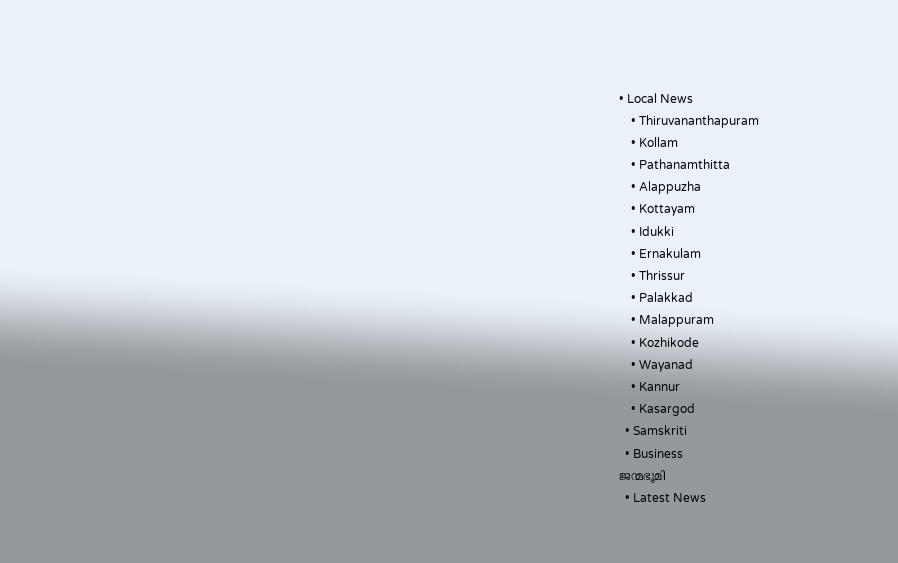• Local News
    • Thiruvananthapuram
    • Kollam
    • Pathanamthitta
    • Alappuzha
    • Kottayam
    • Idukki
    • Ernakulam
    • Thrissur
    • Palakkad
    • Malappuram
    • Kozhikode
    • Wayanad
    • Kannur
    • Kasargod
  • Samskriti
  • Business
ജന്മഭൂമി
  • Latest News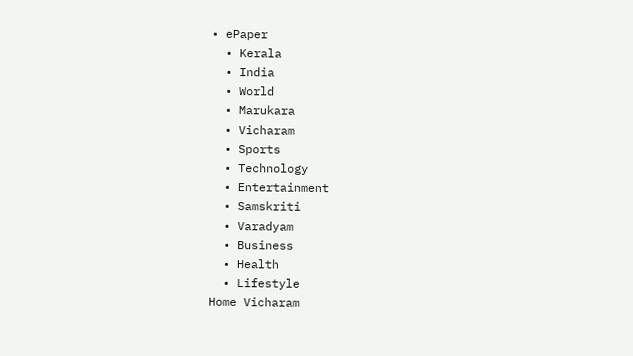• ePaper
  • Kerala
  • India
  • World
  • Marukara
  • Vicharam
  • Sports
  • Technology
  • Entertainment
  • Samskriti
  • Varadyam
  • Business
  • Health
  • Lifestyle
Home Vicharam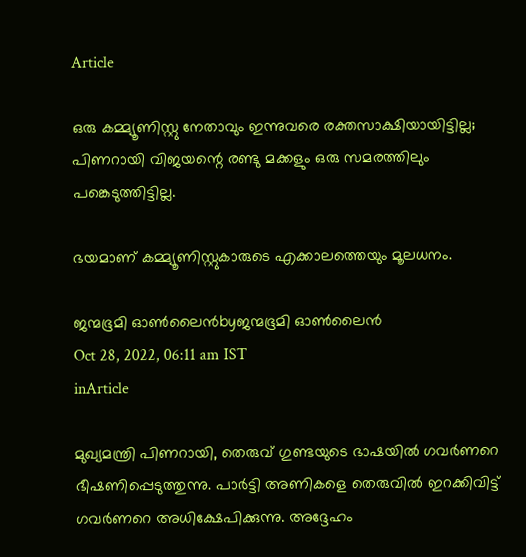Article

ഒരു കമ്മ്യൂണിസ്റ്റു നേതാവും ഇന്നുവരെ രക്തസാക്ഷിയായിട്ടില്ല; പിണറായി വിജയന്റെ രണ്ടു മക്കളും ഒരു സമരത്തിലും പങ്കെടുത്തിട്ടില്ല.

ഭയമാണ് കമ്മ്യൂണിസ്റ്റുകാരുടെ എക്കാലത്തെയും മൂലധനം.

ജന്മഭൂമി ഓണ്‍ലൈന്‍byജന്മഭൂമി ഓണ്‍ലൈന്‍
Oct 28, 2022, 06:11 am IST
inArticle

മുഖ്യമന്ത്രി പിണറായി, തെരുവ് ഗുണ്ടയുടെ ഭാഷയിൽ ഗവർണറെ ഭീഷണിപ്പെടുത്തുന്നു. പാർട്ടി അണികളെ തെരുവിൽ ഇറക്കിവിട്ട്  ഗവർണറെ അധിക്ഷേപിക്കുന്നു. അദ്ദേഹം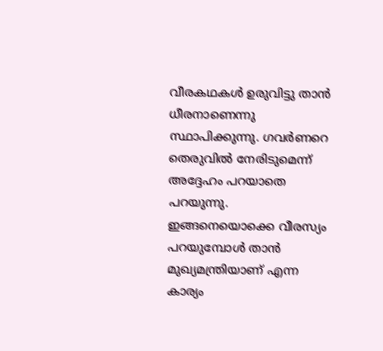വീരകഥകൾ ഉരുവിട്ടു താൻ ധീരനാണെന്നു സ്ഥാപിക്കുന്നു. ഗവർണറെ തെരുവിൽ നേരിടുമെന്ന് അദ്ദേഹം പറയാതെ പറയുന്നു. ഇങ്ങനെയൊക്കെ വീരസ്യം പറയുമ്പോൾ താൻ മുഖ്യമന്ത്രിയാണ് എന്ന കാര്യം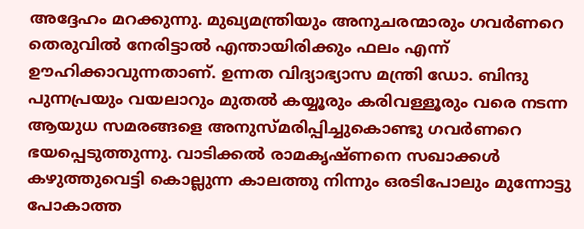അദ്ദേഹം മറക്കുന്നു. മുഖ്യമന്ത്രിയും അനുചരന്മാരും ഗവർണറെ തെരുവിൽ നേരിട്ടാൽ എന്തായിരിക്കും ഫലം എന്ന് ഊഹിക്കാവുന്നതാണ്. ഉന്നത വിദ്യാഭ്യാസ മന്ത്രി ഡോ. ബിന്ദു പുന്നപ്രയും വയലാറും മുതൽ കയ്യൂരും കരിവള്ളൂരും വരെ നടന്ന ആയുധ സമരങ്ങളെ അനുസ്മരിപ്പിച്ചുകൊണ്ടു ഗവർണറെ ഭയപ്പെടുത്തുന്നു. വാടിക്കൽ രാമകൃഷ്ണനെ സഖാക്കൾ കഴുത്തുവെട്ടി കൊല്ലുന്ന കാലത്തു നിന്നും ഒരടിപോലും മുന്നോട്ടു പോകാത്ത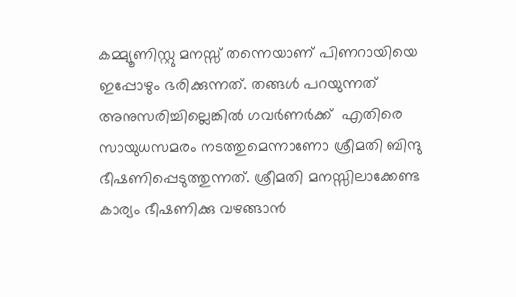കമ്മ്യൂണിസ്റ്റു മനസ്സ് തന്നെയാണ് പിണറായിയെ ഇപ്പോഴും ഭരിക്കുന്നത്. തങ്ങൾ പറയുന്നത് അനുസരിച്ചില്ലെങ്കിൽ ഗവർണർക്ക്  എതിരെ സായുധസമരം നടത്തുമെന്നാണോ ശ്രീമതി ബിന്ദു ഭീഷണിപ്പെടുത്തുന്നത്. ശ്രീമതി മനസ്സിലാക്കേണ്ട കാര്യം ഭീഷണിക്കു വഴങ്ങാൻ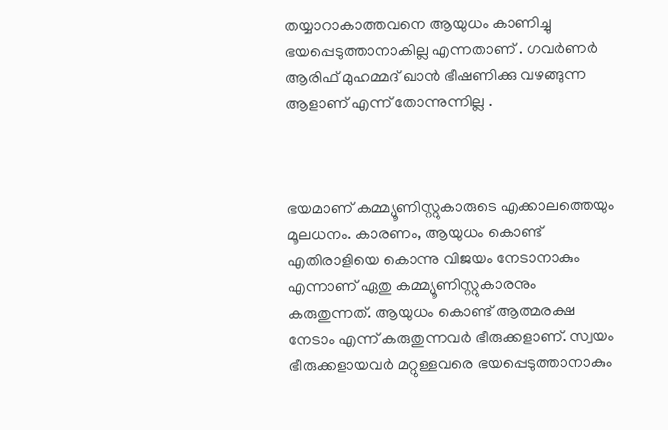തയ്യാറാകാത്തവനെ ആയുധം കാണിച്ചു ഭയപ്പെടുത്താനാകില്ല എന്നതാണ് . ഗവർണർ ആരിഫ് മുഹമ്മദ് ഖാൻ ഭീഷണിക്കു വഴങ്ങുന്ന ആളാണ് എന്ന് തോന്നുന്നില്ല .



ഭയമാണ് കമ്മ്യൂണിസ്റ്റുകാരുടെ എക്കാലത്തെയും മൂലധനം. കാരണം, ആയുധം കൊണ്ട് എതിരാളിയെ കൊന്നു വിജയം നേടാനാകും എന്നാണ് ഏതു കമ്മ്യൂണിസ്റ്റുകാരനും കരുതുന്നത്. ആയുധം കൊണ്ട് ആത്മരക്ഷ നേടാം എന്ന് കരുതുന്നവർ ഭീരുക്കളാണ്. സ്വയം ഭീരുക്കളായവർ മറ്റുള്ളവരെ ഭയപ്പെടുത്താനാകും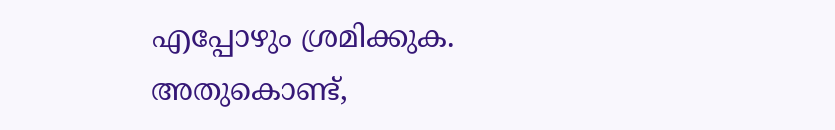എപ്പോഴും ശ്രമിക്കുക. അതുകൊണ്ട്,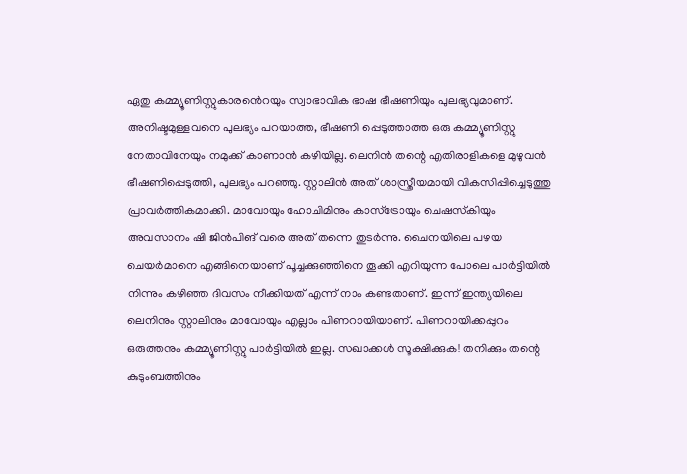ഏതു കമ്മ്യൂണിസ്റ്റുകാരൻെറയും സ്വാഭാവിക ഭാഷ ഭീഷണിയും പുലഭ്യവുമാണ്. അനിഷ്ടമുള്ളവനെ പുലഭ്യം പറയാത്ത, ഭീഷണി പ്പെടുത്താത്ത ഒരു കമ്മ്യൂണിസ്റ്റു നേതാവിനേയും നമുക്ക് കാണാൻ കഴിയില്ല. ലെനിൻ തന്റെ എതിരാളികളെ മുഴുവൻ ഭീഷണിപ്പെടുത്തി, പുലഭ്യം പറഞ്ഞു. സ്റ്റാലിൻ അത് ശാസ്ത്രീയമായി വികസിപ്പിച്ചെടുത്തു പ്രാവർത്തികമാക്കി. മാവോയും ഹോചിമിനും കാസ്ട്രോയും ചെഷസ്‌കിയും അവസാനം ഷി ജിൻപിങ് വരെ അത് തന്നെ തുടർന്നു. ചൈനയിലെ പഴയ ചെയർമാനെ എങ്ങിനെയാണ് പൂച്ചക്കുഞ്ഞിനെ തൂക്കി എറിയുന്ന പോലെ പാർട്ടിയിൽ നിന്നും കഴിഞ്ഞ ദിവസം നീക്കിയത് എന്ന് നാം കണ്ടതാണ്. ഇന്ന് ഇന്ത്യയിലെ ലെനിനും സ്റ്റാലിനും മാവോയും എല്ലാം പിണറായിയാണ്. പിണറായിക്കപ്പുറം ഒരുത്തനും കമ്മ്യൂണിസ്റ്റു പാർട്ടിയിൽ ഇല്ല. സഖാക്കൾ സൂക്ഷിക്കുക! തനിക്കും തന്റെ കുടുംബത്തിനും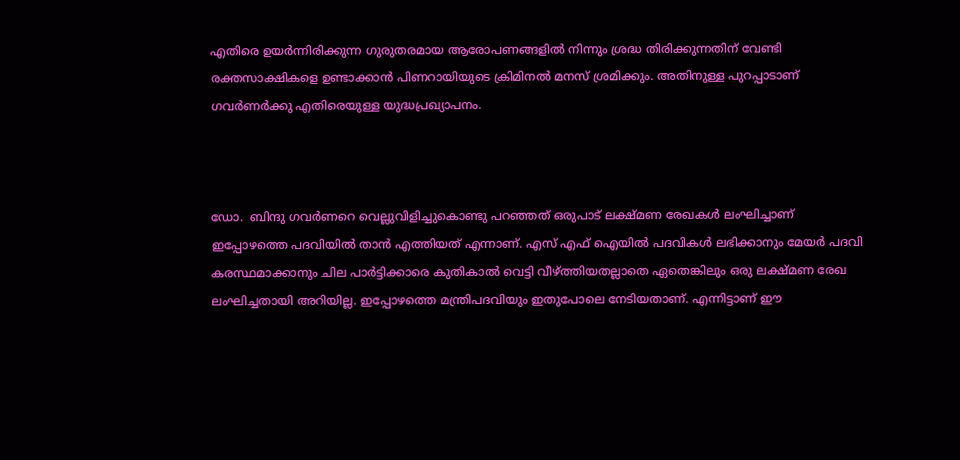എതിരെ ഉയർന്നിരിക്കുന്ന ഗുരുതരമായ ആരോപണങ്ങളിൽ നിന്നും ശ്രദ്ധ തിരിക്കുന്നതിന് വേണ്ടി രക്തസാക്ഷികളെ ഉണ്ടാക്കാൻ പിണറായിയുടെ ക്രിമിനൽ മനസ് ശ്രമിക്കും. അതിനുള്ള പുറപ്പാടാണ് ഗവർണർക്കു എതിരെയുള്ള യുദ്ധപ്രഖ്യാപനം.



ഡോ.  ബിന്ദു ഗവർണറെ വെല്ലുവിളിച്ചുകൊണ്ടു പറഞ്ഞത് ഒരുപാട്‌ ലക്ഷ്മണ രേഖകൾ ലംഘിച്ചാണ് ഇപ്പോഴത്തെ പദവിയിൽ താൻ എത്തിയത് എന്നാണ്. എസ് എഫ് ഐയിൽ പദവികൾ ലഭിക്കാനും മേയർ പദവി കരസ്ഥമാക്കാനും ചില പാർട്ടിക്കാരെ കുതികാൽ വെട്ടി വീഴ്‌ത്തിയതല്ലാതെ ഏതെങ്കിലും ഒരു ലക്ഷ്മണ രേഖ ലംഘിച്ചതായി അറിയില്ല. ഇപ്പോഴത്തെ മന്ത്രിപദവിയും ഇതുപോലെ നേടിയതാണ്. എന്നിട്ടാണ് ഈ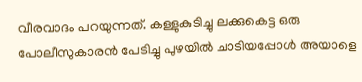വീരവാദം പറയുന്നത്. കള്ളുകുടിച്ചു ലക്കുകെട്ട ഒരു പോലീസുകാരൻ പേടിച്ചു പുഴയിൽ ചാടിയപ്പോൾ അയാളെ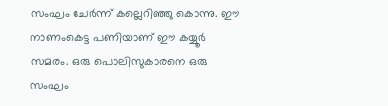സംഘം ചേർന്ന് കല്ലെറിഞ്ഞു കൊന്നു. ഈ നാണംകെട്ട പണിയാണ് ഈ കയ്യൂർ സമരം. ഒരു പൊലിസുകാരനെ ഒരു സംഘം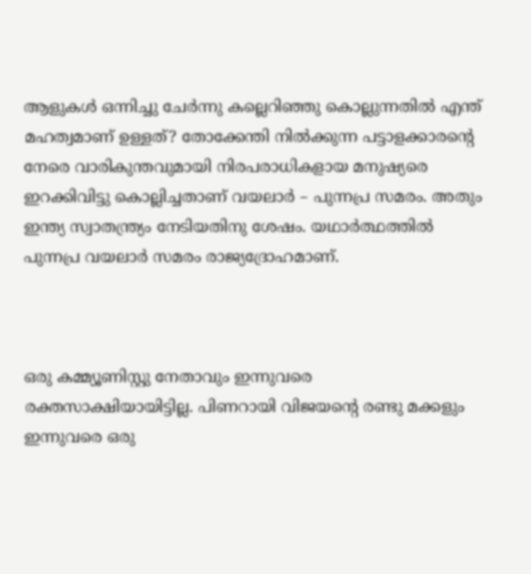ആളുകൾ ഒന്നിച്ചു ചേർന്നു കല്ലെറിഞ്ഞു കൊല്ലുന്നതിൽ എന്ത് മഹത്വമാണ് ഉള്ളത്? തോക്കേന്തി നിൽക്കുന്ന പട്ടാളക്കാരന്റെ നേരെ വാരികുന്തവുമായി നിരപരാധികളായ മനുഷ്യരെ ഇറക്കിവിട്ടു കൊല്ലിച്ചതാണ് വയലാർ – പുന്നപ്ര സമരം. അതും ഇന്ത്യ സ്വാതന്ത്ര്യം നേടിയതിനു ശേഷം. യഥാർത്ഥത്തിൽ പുന്നപ്ര വയലാർ സമരം രാജ്യദ്രോഹമാണ്.



ഒരു കമ്മ്യൂണിസ്റ്റു നേതാവും ഇന്നുവരെ രക്തസാക്ഷിയായിട്ടില്ല. പിണറായി വിജയന്റെ രണ്ടു മക്കളും ഇന്നുവരെ ഒരു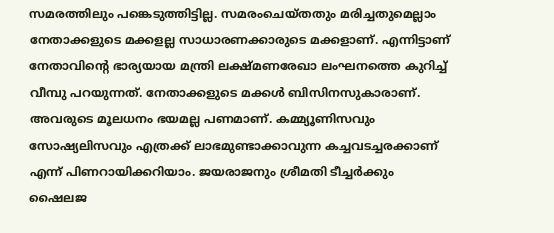സമരത്തിലും പങ്കെടുത്തിട്ടില്ല. സമരംചെയ്തതും മരിച്ചതുമെല്ലാം നേതാക്കളുടെ മക്കളല്ല സാധാരണക്കാരുടെ മക്കളാണ്. എന്നിട്ടാണ് നേതാവിന്റെ ഭാര്യയായ മന്ത്രി ലക്ഷ്മണരേഖാ ലംഘനത്തെ കുറിച്ച് വീമ്പു പറയുന്നത്. നേതാക്കളുടെ മക്കൾ ബിസിനസുകാരാണ്. അവരുടെ മൂലധനം ഭയമല്ല പണമാണ്. കമ്മ്യൂണിസവും സോഷ്യലിസവും എത്രക്ക് ലാഭമുണ്ടാക്കാവുന്ന കച്ചവടച്ചരക്കാണ് എന്ന് പിണറായിക്കറിയാം. ജയരാജനും ശ്രീമതി ടീച്ചർക്കും ഷൈലജ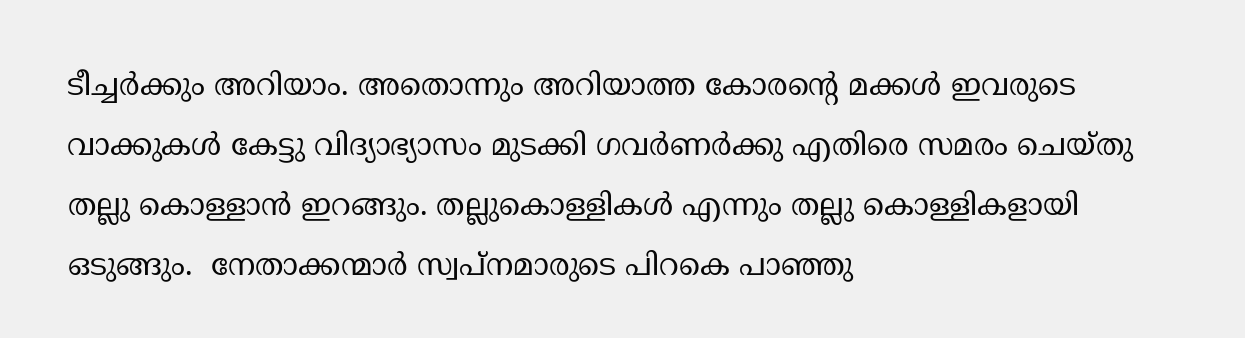ടീച്ചർക്കും അറിയാം. അതൊന്നും അറിയാത്ത കോരന്റെ മക്കൾ ഇവരുടെ വാക്കുകൾ കേട്ടു വിദ്യാഭ്യാസം മുടക്കി ഗവർണർക്കു എതിരെ സമരം ചെയ്തു തല്ലു കൊള്ളാൻ ഇറങ്ങും. തല്ലുകൊള്ളികൾ എന്നും തല്ലു കൊള്ളികളായി ഒടുങ്ങും.  നേതാക്കന്മാർ സ്വപ്നമാരുടെ പിറകെ പാഞ്ഞു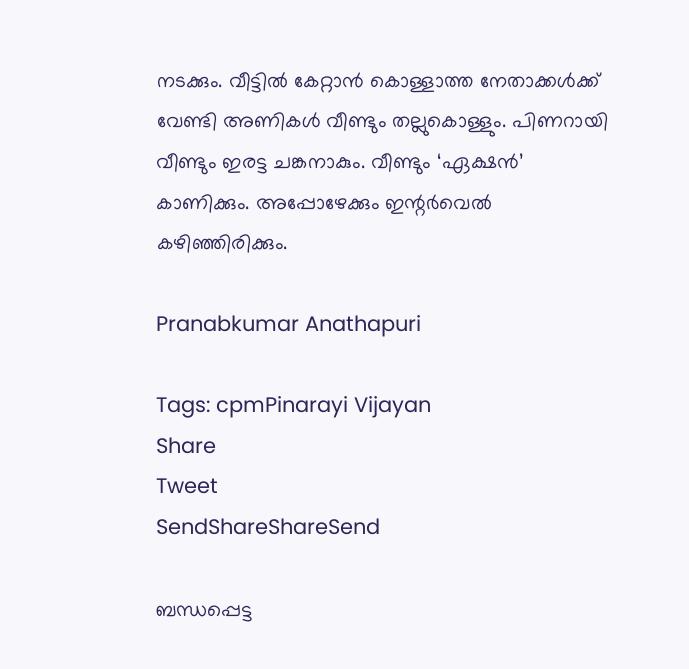നടക്കും. വീട്ടിൽ കേറ്റാൻ കൊള്ളാത്ത നേതാക്കൾക്ക് വേണ്ടി അണികൾ വീണ്ടും തല്ലുകൊള്ളും. പിണറായി വീണ്ടും ഇരട്ട ചങ്കനാകും. വീണ്ടും ‘ഏക്ഷൻ’ കാണിക്കും. അപ്പോഴേക്കും ഇന്റർവെൽ കഴിഞ്ഞിരിക്കും.

Pranabkumar Anathapuri

Tags: cpmPinarayi Vijayan
Share
Tweet
SendShareShareSend

ബന്ധപ്പെട്ട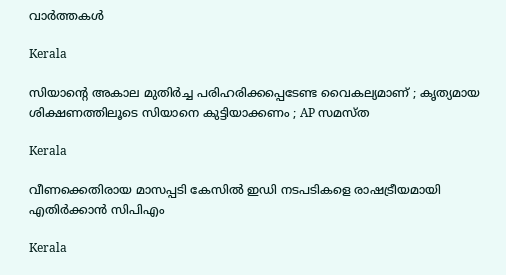വാര്‍ത്തകള്‍

Kerala

സിയാന്റെ അകാല മുതിര്‍ച്ച പരിഹരിക്കപ്പെടേണ്ട വൈകല്യമാണ് ; കൃത്യമായ ശിക്ഷണത്തിലൂടെ സിയാനെ കുട്ടിയാക്കണം ; AP സമസ്ത

Kerala

വീണക്കെതിരായ മാസപ്പടി കേസിൽ ഇഡി നടപടികളെ രാഷട്രീയമായി എതിർക്കാൻ സിപിഎം

Kerala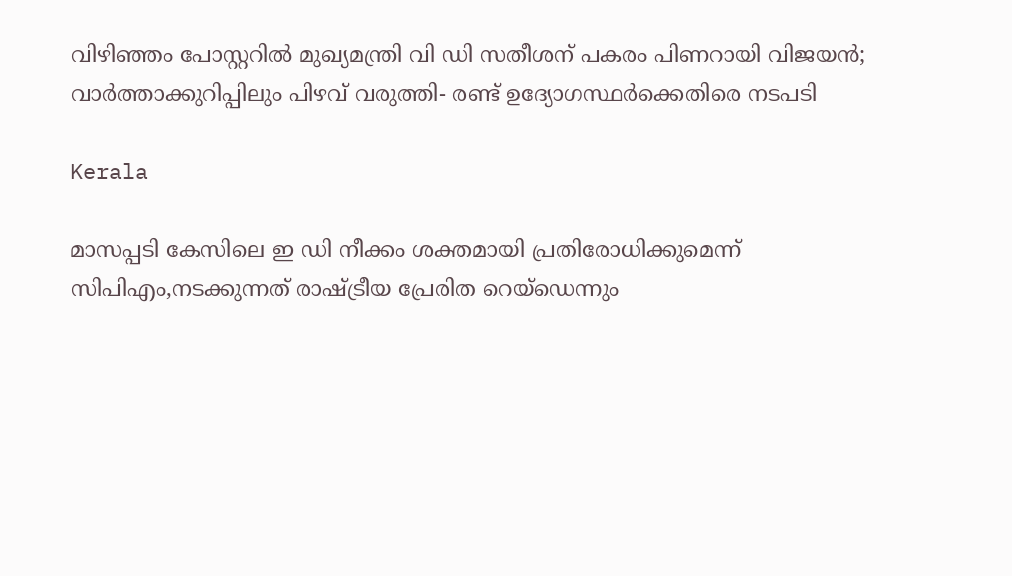വിഴിഞ്ഞം പോസ്റ്ററിൽ മുഖ്യമന്ത്രി വി ഡി സതീശന് പകരം പിണറായി വിജയൻ; വാർത്താക്കുറിപ്പിലും പിഴവ് വരുത്തി- രണ്ട് ഉദ്യോഗസ്ഥർക്കെതിരെ നടപടി

Kerala

മാസപ്പടി കേസിലെ ഇ ഡി നീക്കം ശക്തമായി പ്രതിരോധിക്കുമെന്ന് സിപിഎം,നടക്കുന്നത് രാഷ്‌ട്രീയ പ്രേരിത റെയ്ഡെന്നും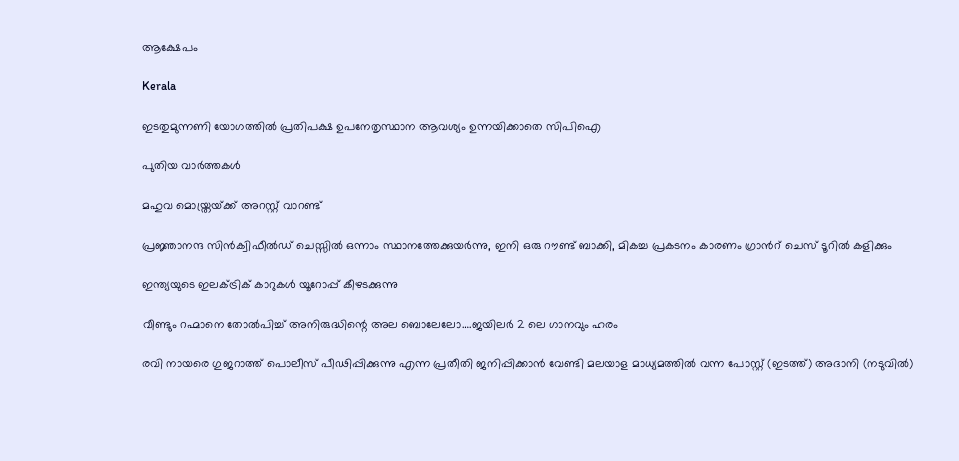ആക്ഷേപം

Kerala

ഇടതുമുന്നണി യോഗത്തില്‍ പ്രതിപക്ഷ ഉപനേതൃസ്ഥാന ആവശ്യം ഉന്നയിക്കാതെ സിപിഐ

പുതിയ വാര്‍ത്തകള്‍

മഹുവ മൊയ്ത്രയ്‌ക്ക് അറസ്റ്റ് വാറണ്ട്

പ്രജ്ഞാനന്ദ സിന്‍ക്വിഫീല്‍ഡ് ചെസ്സില്‍ ഒന്നാം സ്ഥാനത്തേക്കുയര്‍ന്നു, ഇനി ഒരു റൗണ്ട് ബാക്കി, മികച്ച പ്രകടനം കാരണം ഗ്രാന്‍റ് ചെസ് ടൂറില്‍ കളിക്കും

ഇന്ത്യയുടെ ഇലക്ട്രിക് കാറുകള്‍ യൂറോപ്പ് കീഴടക്കുന്നു

വീണ്ടും റഹ്മാനെ തോല്‍പിച്ച് അനിരുദ്ധിന്റെ അല ബൊലേലോ….ജയിലര്‍ 2 ലെ ഗാനവും ഹരം

രവി നായരെ ഗുജറാത്ത് പൊലീസ് പീഢിപ്പിക്കുന്നു എന്ന പ്രതീതി ജനിപ്പിക്കാന്‍ വേണ്ടി മലയാള മാധ്യമത്തില്‍ വന്ന പോസ്റ്റ് (ഇടത്ത്) അദാനി (നടുവില്‍)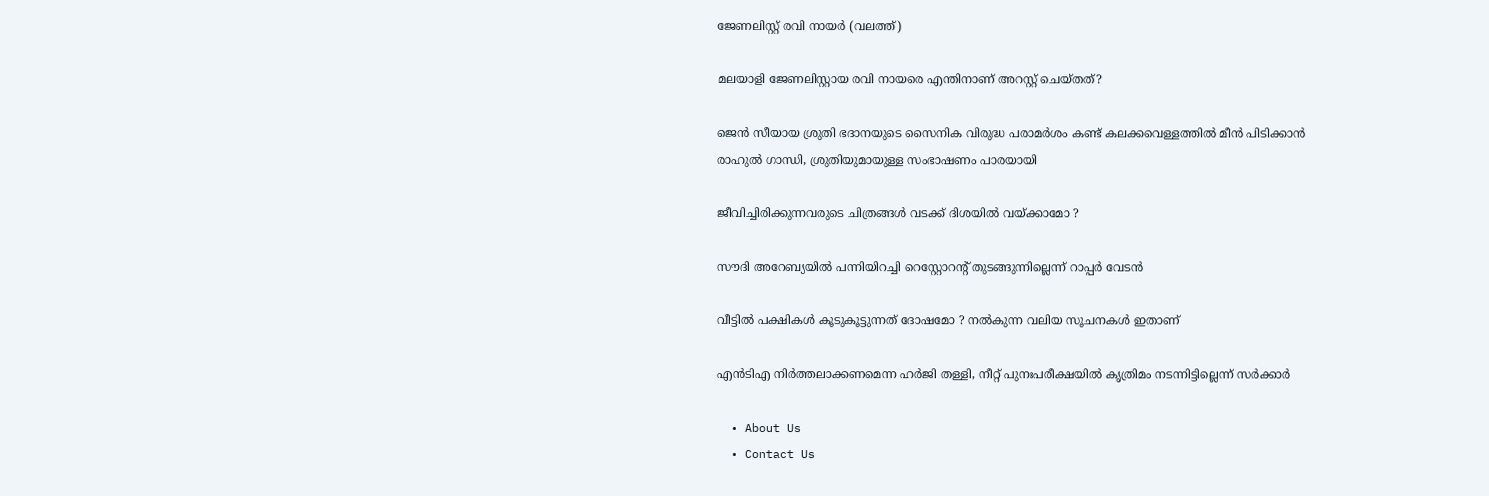ജേണലിസ്റ്റ് രവി നായര്‍ (വലത്ത്)

മലയാളി ജേണലിസ്റ്റായ രവി നായരെ എന്തിനാണ് അറസ്റ്റ് ചെയ്തത്?

ജെന്‍ സീയായ ശ്രുതി ഭദാനയുടെ സൈനിക വിരുദ്ധ പരാമർശം കണ്ട് കലക്കവെള്ളത്തില്‍ മീന്‍ പിടിക്കാന്‍ രാഹുല്‍ ഗാന്ധി, ശ്രുതിയുമായുള്ള സംഭാഷണം പാരയായി

ജീവിച്ചിരിക്കുന്നവരുടെ ചിത്രങ്ങൾ വടക്ക് ദിശയിൽ വയ്‌ക്കാമോ ?

സൗദി അറേബ്യയില്‍ പന്നിയിറച്ചി റെസ്റ്റോറന്റ് തുടങ്ങുന്നില്ലെന്ന് റാപ്പര്‍ വേടന്‍

വീട്ടിൽ പക്ഷികൾ കൂടുകൂട്ടുന്നത് ദോഷമോ ? നൽകുന്ന വലിയ സൂചനകൾ ഇതാണ്

എന്‍ടിഎ നിര്‍ത്തലാക്കണമെന്ന ഹര്‍ജി തള്ളി, നീറ്റ് പുനഃപരീക്ഷയില്‍ കൃത്രിമം നടന്നിട്ടില്ലെന്ന് സര്‍ക്കാര്‍

  • About Us
  • Contact Us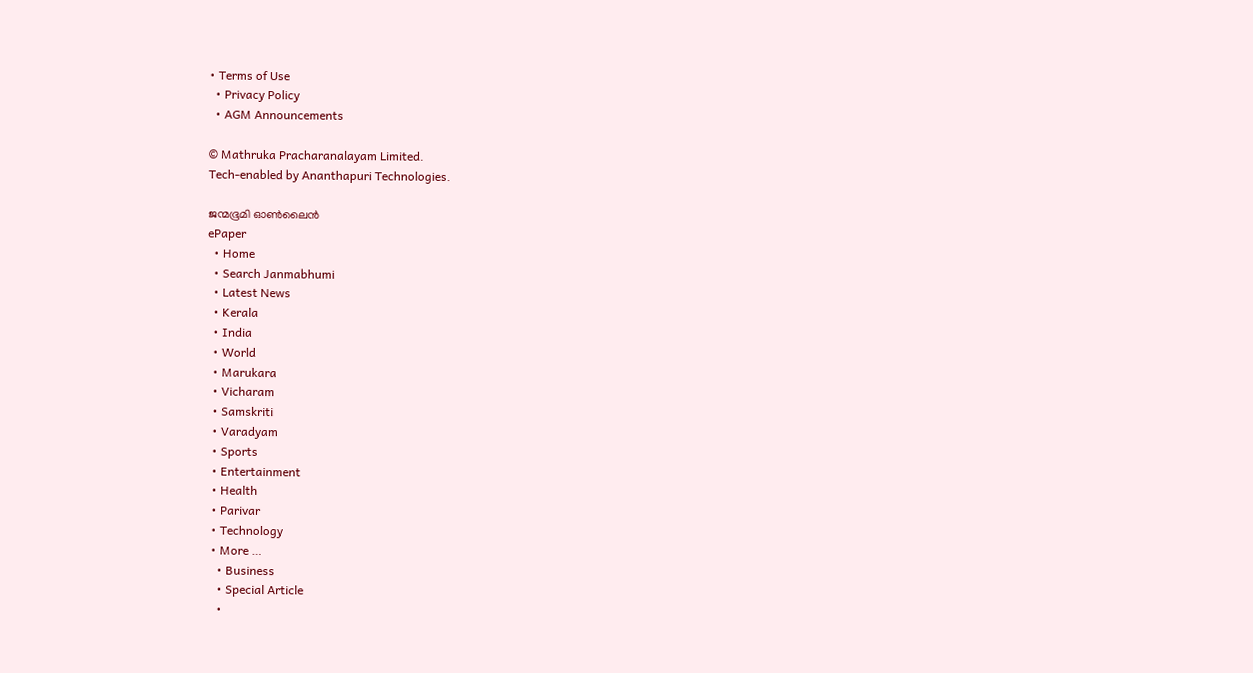• Terms of Use
  • Privacy Policy
  • AGM Announcements

© Mathruka Pracharanalayam Limited.
Tech-enabled by Ananthapuri Technologies.

ജന്മഭൂമി ഓണ്‍ലൈന്‍
ePaper
  • Home
  • Search Janmabhumi
  • Latest News
  • Kerala
  • India
  • World
  • Marukara
  • Vicharam
  • Samskriti
  • Varadyam
  • Sports
  • Entertainment
  • Health
  • Parivar
  • Technology
  • More …
    • Business
    • Special Article
    •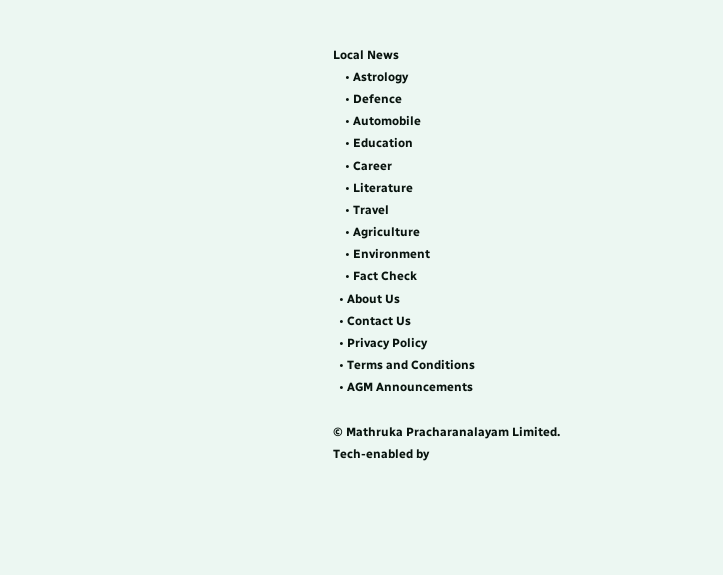Local News
    • Astrology
    • Defence
    • Automobile
    • Education
    • Career
    • Literature
    • Travel
    • Agriculture
    • Environment
    • Fact Check
  • About Us
  • Contact Us
  • Privacy Policy
  • Terms and Conditions
  • AGM Announcements

© Mathruka Pracharanalayam Limited.
Tech-enabled by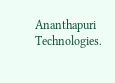Ananthapuri Technologies.